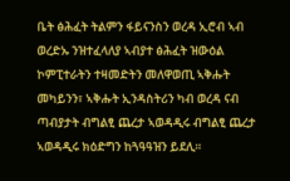ቤት ፅሕፈት ትልምን ፋይናንስን ወረዳ ኢሮብ ኣብ ወረድኡ ንዝተፈላለያ ኣብያተ ፅሕፈት ዝውዕል ኮምፒተራትን ተዛመድትን መለዋወጢ ኣቅሑት መካይንን፣ ኣቅሑት ኢንዳስትሪን ካብ ወረዳ ናብ ጣብያታት ብግልፂ ጨረታ ኣወዳዲሩ ብግልፂ ጨረታ ኣወዳዲሩ ክዕድግን ከጓዓዓዝን ይደሊ።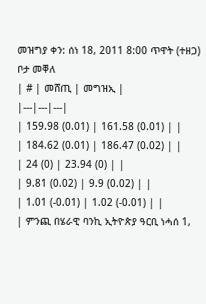መዝግያ ቀን: ሰነ 18, 2011 8:00 ጥዋት (ተዘጋ)
ቦታ መቐለ
| # | መሸጢ | መግዝኢ |
|---|---|---|
| 159.98 (0.01) | 161.58 (0.01) | |
| 184.62 (0.01) | 186.47 (0.02) | |
| 24 (0) | 23.94 (0) | |
| 9.81 (0.02) | 9.9 (0.02) | |
| 1.01 (-0.01) | 1.02 (-0.01) | |
| ምንጪ በሄራዊ ባንኪ ኢትዮጵያ ዓርቢ ነሓሰ 1,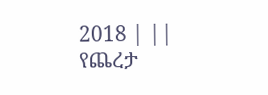2018 | ||
የጨረታ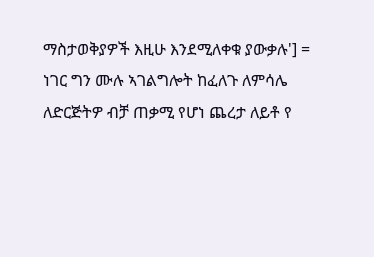ማስታወቅያዎች እዚሁ እንደሚለቀቁ ያውቃሉ'] = ነገር ግን ሙሉ ኣገልግሎት ከፈለጉ ለምሳሌ ለድርጅትዎ ብቻ ጠቃሚ የሆነ ጨረታ ለይቶ የ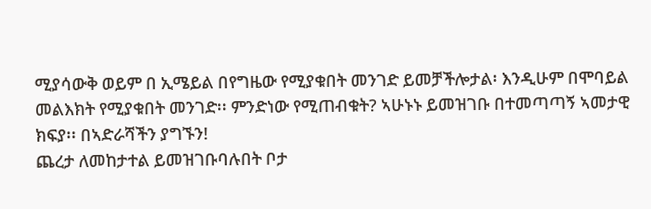ሚያሳውቅ ወይም በ ኢሜይል በየግዜው የሚያቁበት መንገድ ይመቻችሎታል፡ እንዲሁም በሞባይል መልእክት የሚያቁበት መንገድ፡፡ ምንድነው የሚጠብቁት? ኣሁኑኑ ይመዝገቡ በተመጣጣኝ ኣመታዊ ክፍያ፡፡ በኣድራሻችን ያግኙን!
ጨረታ ለመከታተል ይመዝገቡባሉበት ቦታ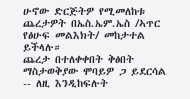ሁኖው ድርጅትዎ የሚመለከቱ ጨረታዎት በኤስ.ኤም.ኤስ /ኣጥር የፅሁፍ መልእክት/ መከታተል ይችላሉ።
ጨረታ በተለቀቀበት ቅፅበት ማስታወቅያው ሞባይዎ ጋ ይደርሳል -- ለዚ እንዲከፍሉት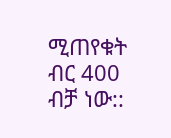ሚጠየቁት ብር 400 ብቻ ነው::